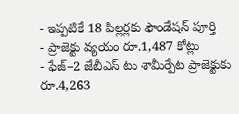- ఇప్పటికే 18 పిల్లర్లకు ఫౌండేషన్ పూర్తి
- ప్రాజెక్టు వ్యయం రూ.1,487 కోట్లు
- ఫేజ్–2 జేబీఎస్ టు శామీర్పేట ప్రాజెక్టుకు రూ.4,263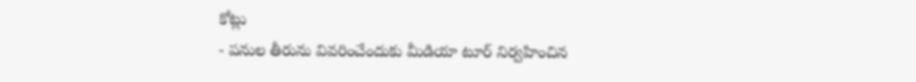కోట్లు
- పనుల తీరును వివరించేందుకు మీడియా టూర్ నిర్వహించిన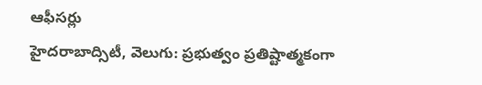ఆఫీసర్లు
హైదరాబాద్సిటీ, వెలుగు: ప్రభుత్వం ప్రతిష్టాత్మకంగా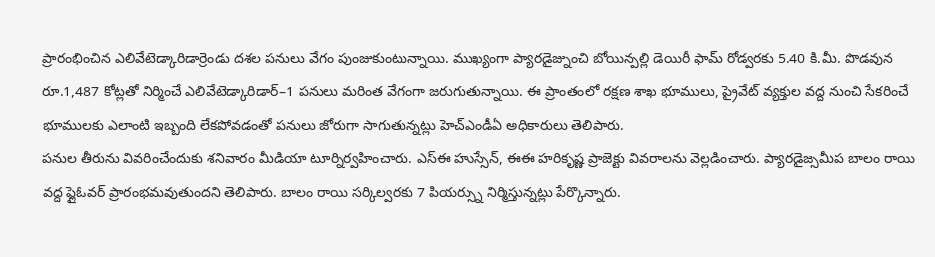ప్రారంభించిన ఎలివేటెడ్కారిడార్రెండు దశల పనులు వేగం పుంజుకుంటున్నాయి. ముఖ్యంగా ప్యారడైజ్నుంచి బోయిన్పల్లి డెయిరీ ఫామ్ రోడ్వరకు 5.40 కి.మీ. పొడవున రూ.1,487 కోట్లతో నిర్మించే ఎలివేటెడ్కారిడార్–1 పనులు మరింత వేగంగా జరుగుతున్నాయి. ఈ ప్రాంతంలో రక్షణ శాఖ భూములు, ప్రైవేట్ వ్యక్తుల వద్ద నుంచి సేకరించే భూములకు ఎలాంటి ఇబ్బంది లేకపోవడంతో పనులు జోరుగా సాగుతున్నట్లు హెచ్ఎండీఏ అధికారులు తెలిపారు.
పనుల తీరును వివరించేందుకు శనివారం మీడియా టూర్నిర్వహించారు. ఎస్ఈ హుస్సేన్, ఈఈ హరికృష్ణ ప్రాజెక్టు వివరాలను వెల్లడించారు. ప్యారడైజ్సమీప బాలం రాయి వద్ద ఫ్లైఓవర్ ప్రారంభమవుతుందని తెలిపారు. బాలం రాయి సర్కిల్వరకు 7 పియర్స్ను నిర్మిస్తున్నట్లు పేర్కొన్నారు.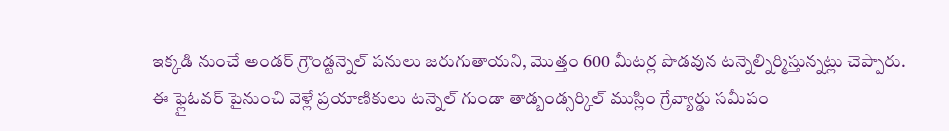ఇక్కడి నుంచే అండర్ గ్రౌండ్టన్నెల్ పనులు జరుగుతాయని, మొత్తం 600 మీటర్ల పొడవున టన్నెల్నిర్మిస్తున్నట్లు చెప్పారు.
ఈ ఫ్లైఓవర్ పైనుంచి వెళ్లే ప్రయాణికులు టన్నెల్ గుండా తాడ్బండ్సర్కిల్ ముస్లిం గ్రేవ్యార్డు సమీపం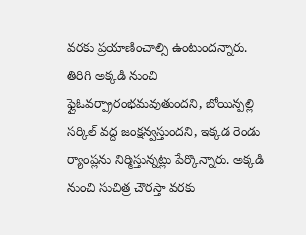వరకు ప్రయాణించాల్సి ఉంటుందన్నారు. తిరిగి అక్కడి నుంచి ఫ్లైఓవర్ప్రారంభమవుతుందని, బోయిన్పల్లి సర్కిల్ వద్ద జంక్షన్వస్తుందని, ఇక్కడ రెండు ర్యాంప్లను నిర్మిస్తున్నట్లు పేర్కొన్నారు. అక్కడి నుంచి సుచిత్ర చౌరస్తా వరకు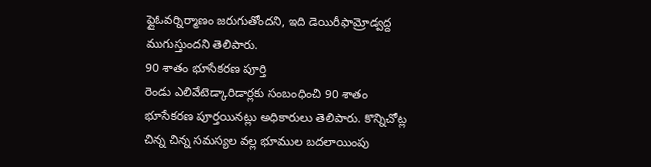ఫ్లైఓవర్నిర్మాణం జరుగుతోందని, ఇది డెయిరీఫామ్రోడ్వద్ద ముగుస్తుందని తెలిపారు.
90 శాతం భూసేకరణ పూర్తి
రెండు ఎలివేటెడ్కారిడార్లకు సంబంధించి 90 శాతం భూసేకరణ పూర్తయినట్లు అధికారులు తెలిపారు. కొన్నిచోట్ల చిన్న చిన్న సమస్యల వల్ల భూముల బదలాయింపు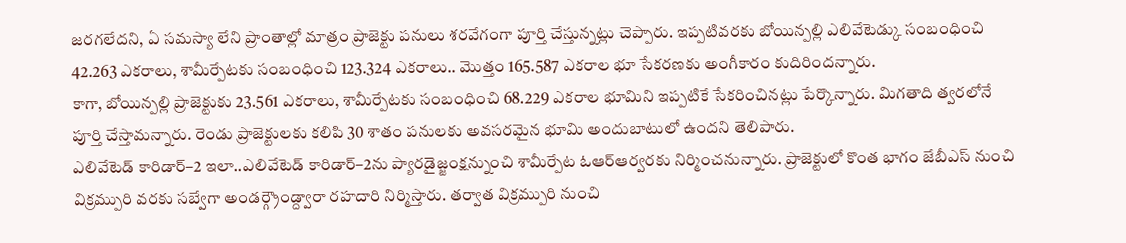జరగలేదని, ఏ సమస్యా లేని ప్రాంతాల్లో మాత్రం ప్రాజెక్టు పనులు శరవేగంగా పూర్తి చేస్తున్నట్లు చెప్పారు. ఇప్పటివరకు బోయిన్పల్లి ఎలివేటెడ్కు సంబంధించి 42.263 ఎకరాలు, శామీర్పేటకు సంబంధించి 123.324 ఎకరాలు.. మొత్తం 165.587 ఎకరాల భూ సేకరణకు అంగీకారం కుదిరిందన్నారు.
కాగా, బోయిన్పల్లి ప్రాజెక్టుకు 23.561 ఎకరాలు, శామీర్పేటకు సంబంధించి 68.229 ఎకరాల భూమిని ఇప్పటికే సేకరించినట్లు పేర్కొన్నారు. మిగతాది త్వరలోనే పూర్తి చేస్తామన్నారు. రెండు ప్రాజెక్టులకు కలిపి 30 శాతం పనులకు అవసరమైన భూమి అందుబాటులో ఉందని తెలిపారు.
ఎలివేటెడ్ కారిడార్–2 ఇలా..ఎలివేటెడ్ కారిడార్–2ను ప్యారడైజ్జంక్షన్నుంచి శామీర్పేట ఓఆర్ఆర్వరకు నిర్మించనున్నారు. ప్రాజెక్టులో కొంత భాగం జేబీఎస్ నుంచి విక్రమ్పురి వరకు సబ్వేగా అండర్గ్రౌండ్ద్వారా రహదారి నిర్మిస్తారు. తర్వాత విక్రమ్పురి నుంచి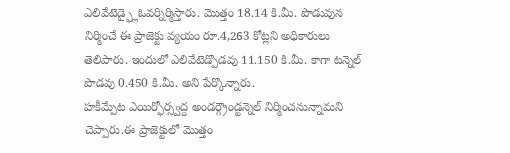ఎలివేటెడ్ఫ్లైఓవర్నిర్మిస్తారు. మొత్తం 18.14 కి.మీ. పొడువున నిర్మించే ఈ ప్రాజెక్టు వ్యయం రూ.4,263 కోట్లని అధికారులు తెలిపారు. ఇందులో ఎలివేటెడ్పొడవు 11.150 కి.మీ. కాగా టన్నెల్ పొడవు 0.450 కి.మీ. అని పేర్కొన్నారు.
హకీమ్పేట ఎయిర్ఫోర్స్వద్ద అండర్గ్రౌండ్టన్నెల్ నిర్మించనున్నామని చెప్పారు.ఈ ప్రాజెక్టులో మొత్తం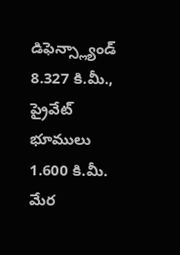డిఫెన్స్ల్యాండ్ 8.327 కి.మీ., ప్రైవేట్ భూములు 1.600 కి.మీ. మేర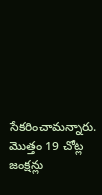సేకరించామన్నారు. మొత్తం 19 చోట్ల జంక్షన్లు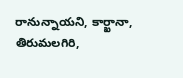రానున్నాయని, కార్ఖానా, తిరుమలగిరి,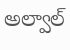అల్వాల్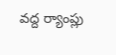వద్ద ర్యాంప్లు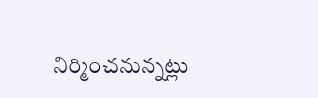నిర్మించనున్నట్లు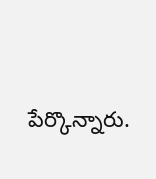పేర్కొన్నారు.